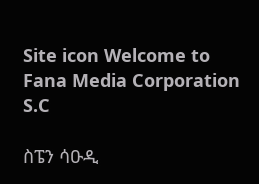Site icon Welcome to Fana Media Corporation S.C

ስፔን ሳዑዲ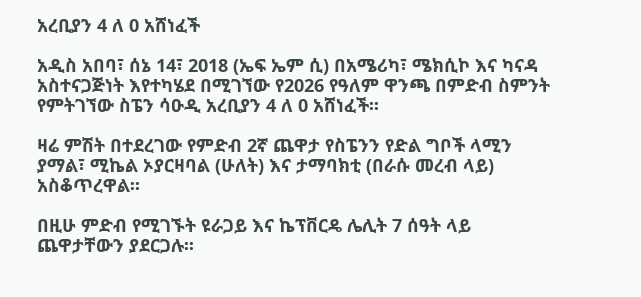አረቢያን 4 ለ 0 አሸነፈች

አዲስ አበባ፣ ሰኔ 14፣ 2018 (ኤፍ ኤም ሲ) በአሜሪካ፣ ሜክሲኮ እና ካናዳ አስተናጋጅነት እየተካሄደ በሚገኘው የ2026 የዓለም ዋንጫ በምድብ ስምንት የምትገኘው ስፔን ሳዑዲ አረቢያን 4 ለ 0 አሸነፈች፡፡

ዛሬ ምሽት በተደረገው የምድብ 2ኛ ጨዋታ የስፔንን የድል ግቦች ላሚን ያማል፣ ሚኬል ኦያርዛባል (ሁለት) እና ታማባክቲ (በራሱ መረብ ላይ) አስቆጥረዋል፡፡

በዚሁ ምድብ የሚገኙት ዩራጋይ እና ኬፕቨርዴ ሌሊት 7 ሰዓት ላይ ጨዋታቸውን ያደርጋሉ፡፡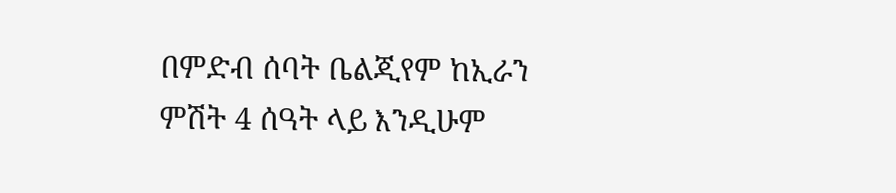በምድብ ሰባት ቤልጂየም ከኢራን ምሽት 4 ሰዓት ላይ እንዲሁም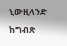ኒውዚላንድ ከግብጽ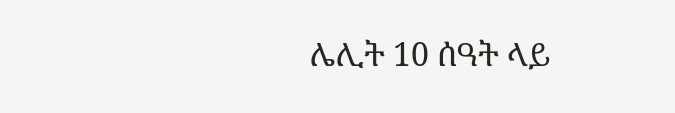ሌሊት 10 ሰዓት ላይ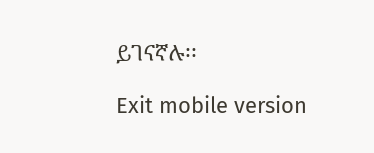ይገናኛሉ፡፡

Exit mobile version